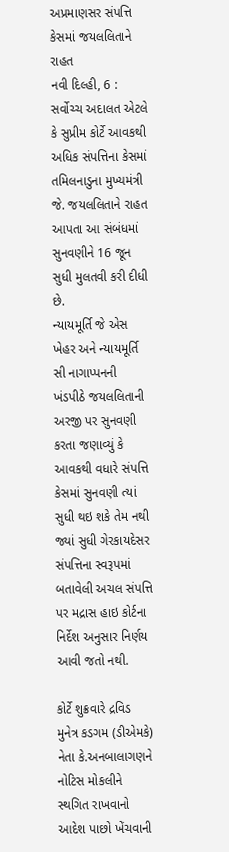અપ્રમાણસર સંપત્તિ કેસમાં જયલલિતાને રાહત
નવી દિલ્હી, 6 : સર્વોચ્ચ અદાલત એટલે કે સુપ્રીમ કોર્ટે આવકથી અધિક સંપત્તિના કેસમાં તમિલનાડુના મુખ્યમંત્રી જે. જયલલિતાને રાહત આપતા આ સંબંધમાં સુનવણીને 16 જૂન સુધી મુલતવી કરી દીધી છે.
ન્યાયમૂર્તિ જે એસ ખેહર અને ન્યાયમૂર્તિ સી નાગાપ્પનની ખંડપીઠે જયલલિતાની અરજી પર સુનવણી કરતા જણાવ્યું કે આવકથી વધારે સંપત્તિ કેસમાં સુનવણી ત્યાં સુધી થઇ શકે તેમ નથી જ્યાં સુધી ગેરકાયદેસર સંપત્તિના સ્વરૂપમાં બતાવેલી અચલ સંપત્તિ પર મદ્રાસ હાઇ કોર્ટના નિર્દેશ અનુસાર નિર્ણય આવી જતો નથી.

કોર્ટે શુક્રવારે દ્રવિડ મુનેત્ર કડગમ (ડીએમકે) નેતા કે.અનબાલાગણને નોટિસ મોકલીને સ્થગિત રાખવાનો આદેશ પાછો ખેંચવાની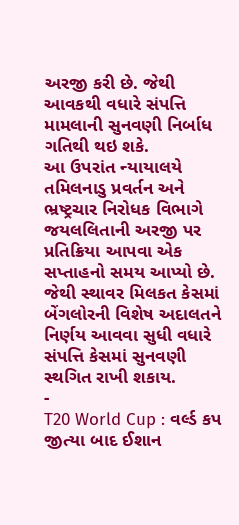અરજી કરી છે. જેથી આવકથી વધારે સંપત્તિ મામલાની સુનવણી નિર્બાધ ગતિથી થઇ શકે.
આ ઉપરાંત ન્યાયાલયે તમિલનાડુ પ્રવર્તન અને ભ્રષ્ટ્રચાર નિરોધક વિભાગે જયલલિતાની અરજી પર પ્રતિક્રિયા આપવા એક સપ્તાહનો સમય આપ્યો છે. જેથી સ્થાવર મિલકત કેસમાં બેંગલોરની વિશેષ અદાલતને નિર્ણય આવવા સુધી વધારે સંપત્તિ કેસમાં સુનવણી સ્થગિત રાખી શકાય.
-
T20 World Cup : વર્લ્ડ કપ જીત્યા બાદ ઈશાન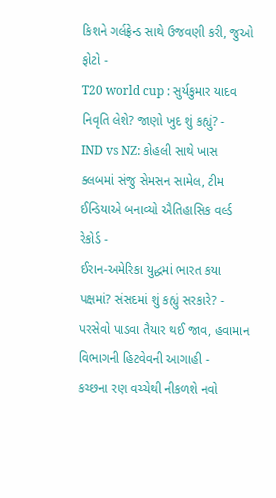કિશને ગર્લફ્રેન્ડ સાથે ઉજવણી કરી, જુઓ ફોટો -
T20 world cup : સુર્યકુમાર યાદવ નિવૃતિ લેશે? જાણો ખુદ શું કહ્યું? -
IND vs NZ: કોહલી સાથે ખાસ ક્લબમાં સંજુ સેમસન સામેલ, ટીમ ઈન્ડિયાએ બનાવ્યો ઐતિહાસિક વર્લ્ડ રેકોર્ડ -
ઈરાન-અમેરિકા યુદ્ધમાં ભારત કયા પક્ષમાં? સંસદમાં શું કહ્યું સરકારે? -
પરસેવો પાડવા તૈયાર થઈ જાવ, હવામાન વિભાગની હિટવેવની આગાહી -
કચ્છના રણ વચ્ચેથી નીકળશે નવો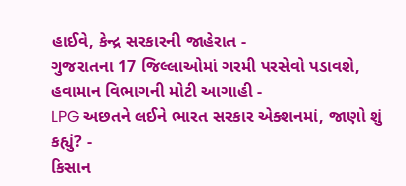હાઈવે, કેન્દ્ર સરકારની જાહેરાત -
ગુજરાતના 17 જિલ્લાઓમાં ગરમી પરસેવો પડાવશે, હવામાન વિભાગની મોટી આગાહી -
LPG અછતને લઈને ભારત સરકાર એક્શનમાં, જાણો શું કહ્યું? -
કિસાન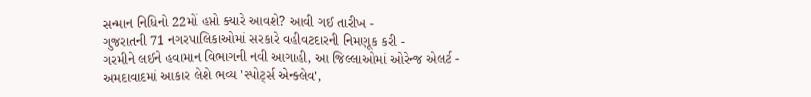સન્માન નિધિનો 22મોં હપ્તો ક્યારે આવશે? આવી ગઈ તારીખ -
ગુજરાતની 71 નગરપાલિકાઓમાં સરકારે વહીવટદારની નિમણૂક કરી -
ગરમીને લઈને હવામાન વિભાગની નવી આગાહી, આ જિલ્લાઓમાં ઓરેન્જ એલર્ટ -
અમદાવાદમાં આકાર લેશે ભવ્ય 'સ્પોર્ટ્સ એન્ક્લેવ',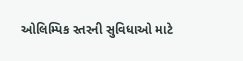ઓલિમ્પિક સ્તરની સુવિધાઓ માટે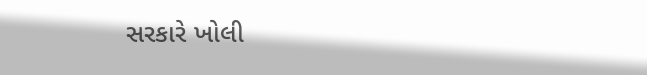સરકારે ખોલી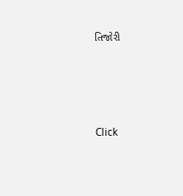તિજોરી




Click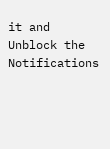it and Unblock the Notifications